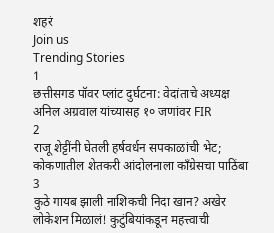शहरं
Join us
Trending Stories
1
छत्तीसगड पॉवर प्लांट दुर्घटना: वेदांताचे अध्यक्ष अनिल अग्रवाल यांच्यासह १० जणांवर FIR
2
राजू शेट्टींनी घेतली हर्षवर्धन सपकाळांची भेट; कोकणातील शेतकरी आंदोलनाला काँग्रेसचा पाठिंबा
3
कुठे गायब झाली नाशिकची निदा खान? अखेर लोकेशन मिळालं! कुटुंबियांकडून महत्त्वाची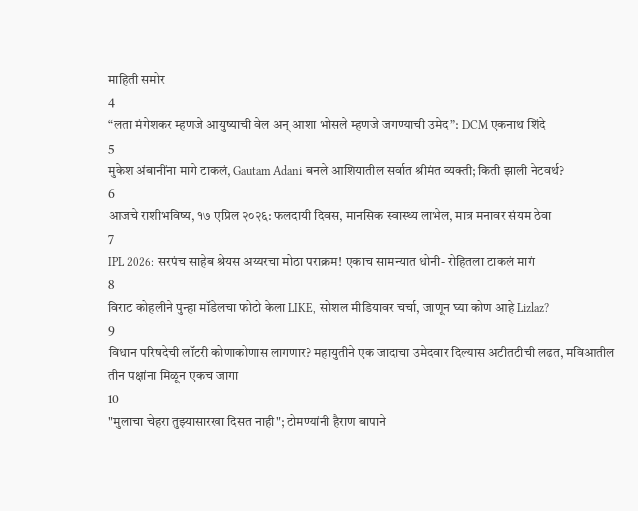माहिती समोर
4
“लता मंगेशकर म्हणजे आयुष्याची वेल अन् आशा भोसले म्हणजे जगण्याची उमेद”: DCM एकनाथ शिंदे
5
मुकेश अंबानींना मागे टाकलं, Gautam Adani बनले आशियातील सर्वात श्रीमंत व्यक्ती; किती झाली नेटवर्थ?
6
आजचे राशीभविष्य, १७ एप्रिल २०२६: फलदायी दिवस, मानसिक स्वास्थ्य लाभेल, मात्र मनावर संयम ठेवा
7
IPL 2026: सरपंच साहेब श्रेयस अय्यरचा मोठा पराक्रम! एकाच सामन्यात धोनी- रोहितला टाकलं मागं
8
विराट कोहलीने पुन्हा मॉडेलचा फोटो केला LIKE, सोशल मीडियावर चर्चा, जाणून घ्या कोण आहे Lizlaz?
9
विधान परिषदेची लॉटरी कोणाकोणास लागणार? महायुतीने एक जादाचा उमेदवार दिल्यास अटीतटीची लढत, मविआतील तीन पक्षांना मिळून एकच जागा
10
"मुलाचा चेहरा तुझ्यासारखा दिसत नाही"; टोमण्यांनी हैराण बापाने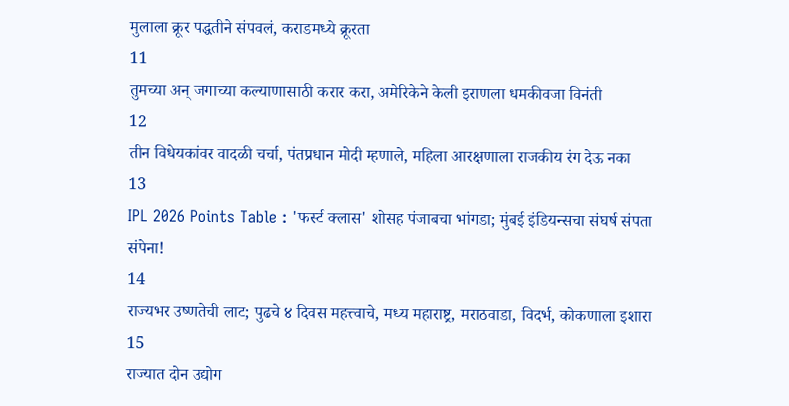मुलाला क्रूर पद्धतीने संपवलं, कराडमध्ये क्रूरता
11
तुमच्या अन् जगाच्या कल्याणासाठी करार करा, अमेरिकेने केली इराणला धमकीवजा विनंती
12
तीन विधेयकांवर वादळी चर्चा, पंतप्रधान मोदी म्हणाले, महिला आरक्षणाला राजकीय रंग देऊ नका
13
IPL 2026 Points Table : 'फर्स्ट क्लास' शोसह पंजाबचा भांगडा; मुंबई इंडियन्सचा संघर्ष संपता संपेना!
14
राज्यभर उष्णतेची लाट; पुढचे ४ दिवस महत्त्वाचे, मध्य महाराष्ट्र, मराठवाडा, विदर्भ, कोकणाला इशारा
15
राज्यात दोन उद्योग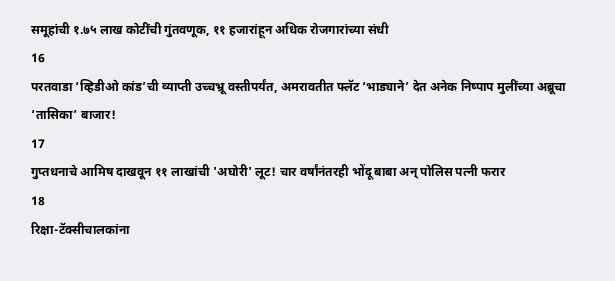समूहांची १.७५ लाख कोटींची गुंतवणूक, ११ हजारांहून अधिक रोजगारांच्या संधी
16
परतवाडा ‘व्हिडीओ कांड’ची व्याप्ती उच्चभ्रू वस्तीपर्यंत, अमरावतीत फ्लॅट ‘भाड्याने’ देत अनेक निष्पाप मुलींच्या अब्रूचा ‘तासिका’ बाजार!
17
गुप्तधनाचे आमिष दाखवून ११ लाखांची 'अघोरी' लूट! चार वर्षांनंतरही भोंदू बाबा अन् पोलिस पत्नी फरार
18
रिक्षा-टॅक्सीचालकांना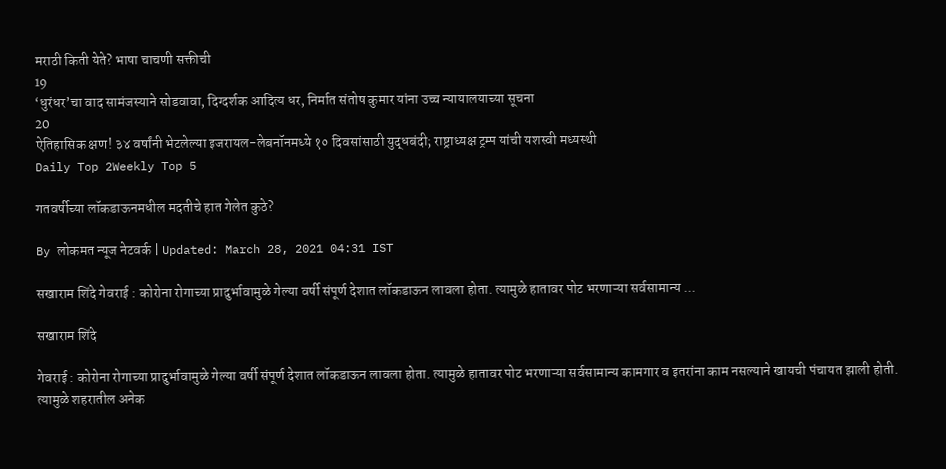मराठी किती येते? भाषा चाचणी सक्तीची
19
‘धुरंधर’चा वाद सामंजस्याने सोडवावा, दिग्दर्शक आदित्य धर, निर्मात संतोष कुमार यांना उच्च न्यायालयाच्या सूचना
20
ऐतिहासिक क्षण! ३४ वर्षांनी भेटलेल्या इजरायल-लेबनॉनमध्ये १० दिवसांसाठी युद्धबंदी; राष्ट्राध्यक्ष ट्रम्प यांची यशस्वी मध्यस्थी
Daily Top 2Weekly Top 5

गतवर्षीच्या लॉकडाऊनमधील मदतीचे हात गेलेत कुठे?

By लोकमत न्यूज नेटवर्क | Updated: March 28, 2021 04:31 IST

सखाराम शिंदे गेवराई : कोरोना रोगाच्या प्रादुर्भावामुळे गेल्या वर्षी संपूर्ण देशात लॉकडाऊन लावला होता. त्यामुळे हातावर पोट भरणाऱ्या सर्वसामान्य ...

सखाराम शिंदे

गेवराई : कोरोना रोगाच्या प्रादुर्भावामुळे गेल्या वर्षी संपूर्ण देशात लॉकडाऊन लावला होता. त्यामुळे हातावर पोट भरणाऱ्या सर्वसामान्य कामगार व इतरांना काम नसल्याने खायची पंचायत झाली होती. त्यामुळे शहरातील अनेक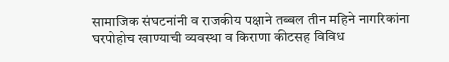सामाजिक संघटनांनी व राजकीय पक्षाने तब्बल तीन महिने नागरिकांना घरपोहोच खाण्याची व्यवस्था व किराणा कीटसह विविध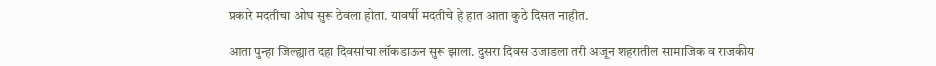प्रकारे मदतीचा ओघ सुरू ठेवला होता. यावर्षी मदतीचे हे हात आता कुठे दिसत नाहीत.

आता पुन्हा जिल्ह्यात दहा दिवसांचा लॉकडाऊन सुरू झाला. दुसरा दिवस उजाडला तरी अजून शहरातील सामाजिक व राजकीय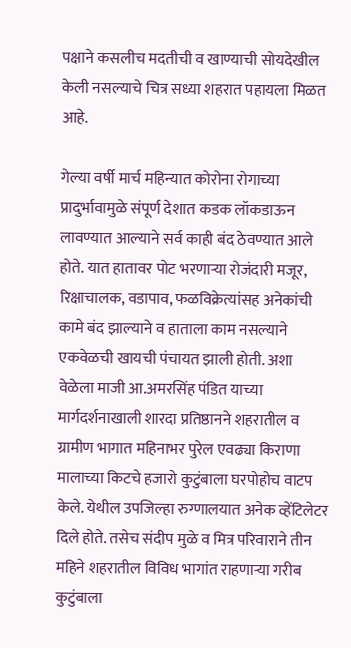पक्षाने कसलीच मदतीची व खाण्याची सोयदेखील केली नसल्याचे चित्र सध्या शहरात पहायला मिळत आहे.

गेल्या वर्षी मार्च महिन्यात कोरोना रोगाच्या प्रादुर्भावामुळे संपूर्ण देशात कडक लॉकडाऊन लावण्यात आल्याने सर्व काही बंद ठेवण्यात आले होते. यात हातावर पोट भरणाऱ्या रोजंदारी मजूर, रिक्षाचालक, वडापाव, फळविक्रेत्यांसह अनेकांची कामे बंद झाल्याने व हाताला काम नसल्याने एकवेळची खायची पंचायत झाली होती. अशा वेळेला माजी आ.अमरसिंह पंडित याच्या मार्गदर्शनाखाली शारदा प्रतिष्ठानने शहरातील व ग्रामीण भागात महिनाभर पुरेल एवढ्या किराणा मालाच्या किटचे हजारो कुटुंबाला घरपोहोच वाटप केले. येथील उपजिल्हा रुग्णालयात अनेक व्हेंटिलेटर दिले होते. तसेच संदीप मुळे व मित्र परिवाराने तीन महिने शहरातील विविध भागांत राहणाऱ्या गरीब कुटुंबाला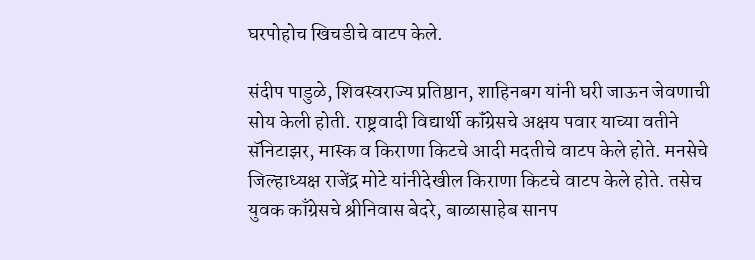घरपोहोच खिचडीचे वाटप केले.

संदीप पाडुळे, शिवस्वराज्य प्रतिष्ठान, शाहिनबग यांनी घरी जाऊन जेवणाची सोय केली होती. राष्ट्रवादी विद्यार्थी कॉंग्रेसचे अक्षय पवार याच्या वतीने सॅनिटाझर, मास्क व किराणा किटचे आदी मदतीचे वाटप केले होते. मनसेचे जिल्हाध्यक्ष राजेंद्र मोटे यांनीदेखील किराणा किटचे वाटप केले होते. तसेच युवक काँग्रेसचे श्रीनिवास बेदरे, बाळासाहेब सानप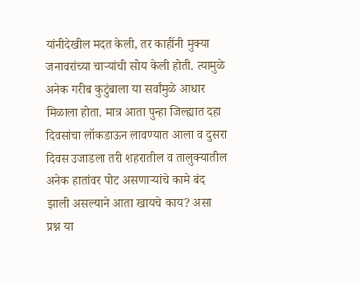यांनीदेखील मदत केली, तर काहींनी मुक्या जनावरांच्या चाऱ्यांची सोय केली होती. त्यामुळे अनेक गरीब कुटुंबाला या सर्वांमुळे आधार मिळाला होता. मात्र आता पुन्हा जिल्ह्यात दहा दिवसांचा लॉकडाऊन लावण्यात आला व दुसरा दिवस उजाडला तरी शहरातील व तालुक्यातील अनेक हातांवर पोट असणाऱ्यांचे कामे बंद झाली असल्याने आता खायचे काय? असा प्रश्न या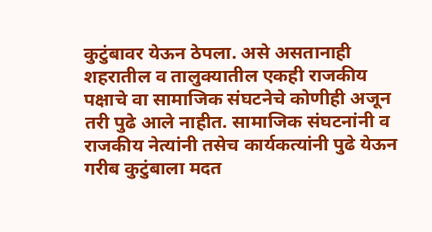कुटुंबावर येऊन ठेपला. असे असतानाही शहरातील व तालुक्यातील एकही राजकीय पक्षाचे वा सामाजिक संघटनेचे कोणीही अजून तरी पुढे आले नाहीत. सामाजिक संघटनांनी व राजकीय नेत्यांनी तसेच कार्यकत्यांनी पुढे येऊन गरीब कुटुंबाला मदत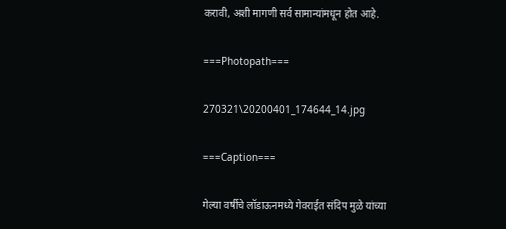करावी, अशी मागणी सर्व सामान्यांमधून होत आहे.

===Photopath===

270321\20200401_174644_14.jpg

===Caption===

गेल्या वर्षीचे लॉडाऊनमध्ये गेवराईत संदिप मुळे यांच्या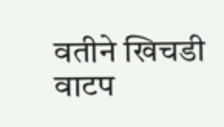वतीने खिचडी वाटप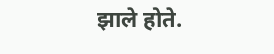झाले होते.